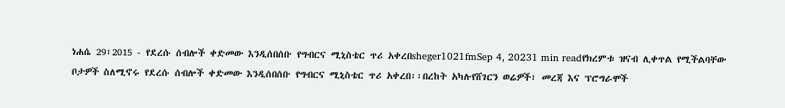ነሐሴ 29፣2015 - የደረሱ ሰብሎች ቀድመው እንዲሰበሰቡ የግብርና ሚኒስቴር ጥሪ አቀረበsheger1021fmSep 4, 20231 min readየክረምቱ ዝናብ ሊቀጥል የሚችልባቸው ቦታዎች ስለሚኖሩ የደረሱ ሰብሎች ቀድመው እንዲሰበሰቡ የግብርና ሚኒስቴር ጥሪ አቀረበ፡፡በረከት አካሉየሸገርን ወሬዎች፣ መረጃ እና ፕሮግራሞች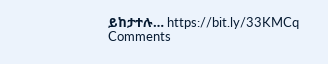ይከታተሉ… https://bit.ly/33KMCq
Comments